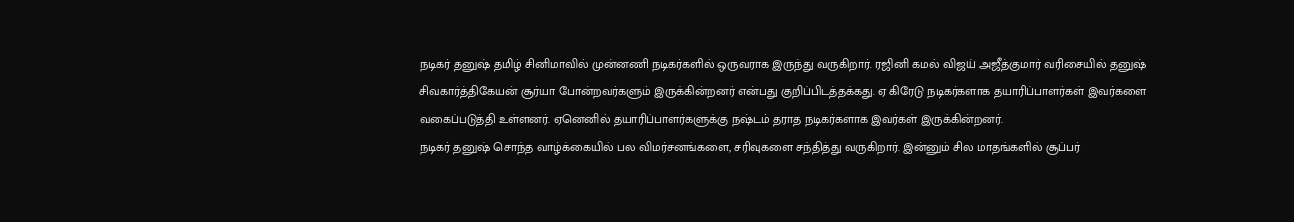நடிகர் தனுஷ் தமிழ் சினிமாவில் முன்னணி நடிகர்களில் ஒருவராக இருந்து வருகிறார். ரஜினி கமல் விஜய் அஜீத்குமார் வரிசையில் தனுஷ் சிவகார்த்திகேயன் சூர்யா போன்றவர்களும் இருக்கின்றனர் என்பது குறிப்பிடத்தக்கது. ஏ கிரேடு நடிகர்களாக தயாரிப்பாளர்கள் இவர்களை வகைப்படுத்தி உள்ளனர். ஏனெனில் தயாரிப்பாளர்களுக்கு நஷ்டம் தராத நடிகர்களாக இவர்கள் இருக்கின்றனர்.
நடிகர் தனுஷ் சொந்த வாழ்க்கையில் பல விமர்சனங்களை, சரிவுகளை சந்தித்து வருகிறார். இன்னும் சில மாதங்களில் சூப்பர்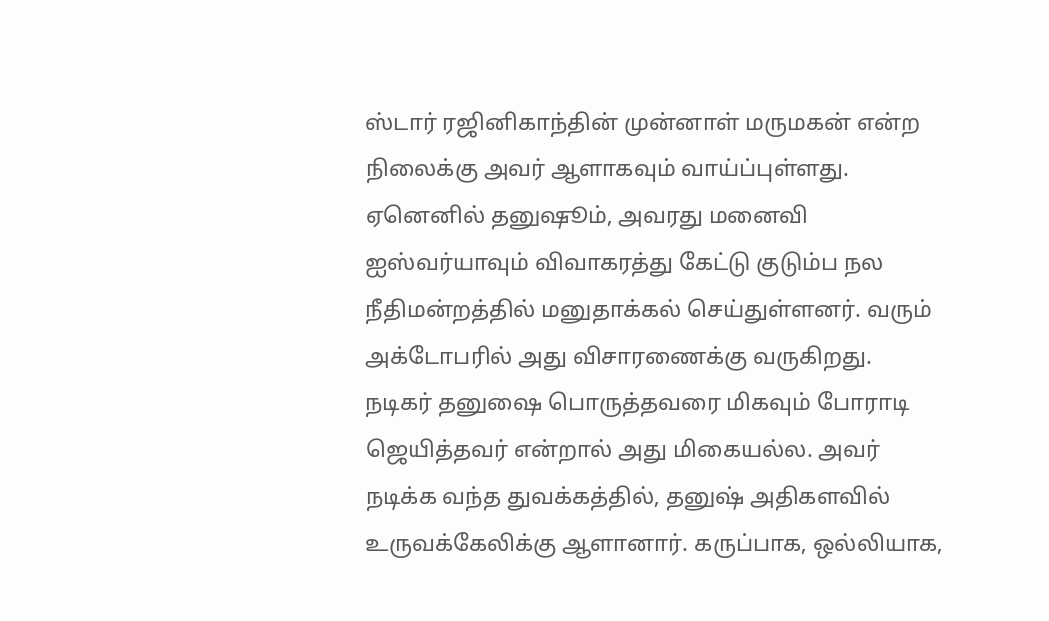ஸ்டார் ரஜினிகாந்தின் முன்னாள் மருமகன் என்ற நிலைக்கு அவர் ஆளாகவும் வாய்ப்புள்ளது. ஏனெனில் தனுஷூம், அவரது மனைவி ஐஸ்வர்யாவும் விவாகரத்து கேட்டு குடும்ப நல நீதிமன்றத்தில் மனுதாக்கல் செய்துள்ளனர். வரும் அக்டோபரில் அது விசாரணைக்கு வருகிறது.
நடிகர் தனுஷை பொருத்தவரை மிகவும் போராடி ஜெயித்தவர் என்றால் அது மிகையல்ல. அவர் நடிக்க வந்த துவக்கத்தில், தனுஷ் அதிகளவில் உருவக்கேலிக்கு ஆளானார். கருப்பாக, ஒல்லியாக,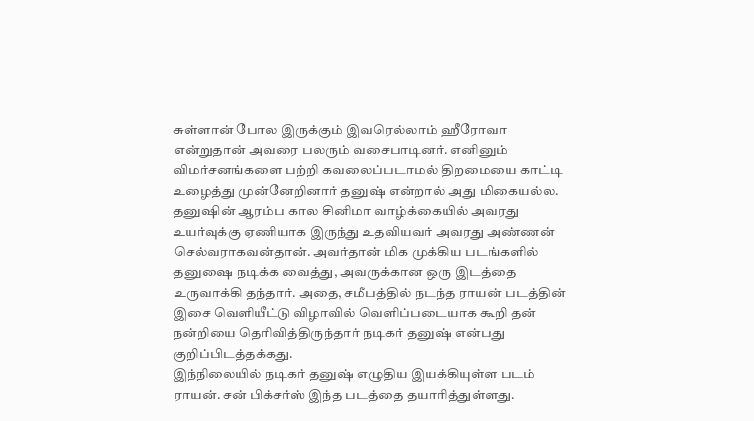சுள்ளான் போல இருக்கும் இவரெல்லாம் ஹீரோவா என்றுதான் அவரை பலரும் வசைபாடினர். எனினும் விமர்சனங்களை பற்றி கவலைப்படாமல் திறமையை காட்டி உழைத்து முன்னேறினார் தனுஷ் என்றால் அது மிகையல்ல.
தனுஷின் ஆரம்ப கால சினிமா வாழ்க்கையில் அவரது உயர்வுக்கு ஏணியாக இருந்து உதவியவர் அவரது அண்ணன் செல்வராகவன்தான். அவர்தான் மிக முக்கிய படங்களில் தனுஷை நடிக்க வைத்து, அவருக்கான ஒரு இடத்தை உருவாக்கி தந்தார். அதை, சமீபத்தில் நடந்த ராயன் படத்தின் இசை வெளியீட்டு விழாவில் வெளிப்படையாக கூறி தன் நன்றியை தெரிவித்திருந்தார் நடிகர் தனுஷ் என்பது குறிப்பிடத்தக்கது.
இந்நிலையில் நடிகர் தனுஷ் எழுதிய இயக்கியுள்ள படம் ராயன். சன் பிக்சர்ஸ் இந்த படத்தை தயாரித்துள்ளது.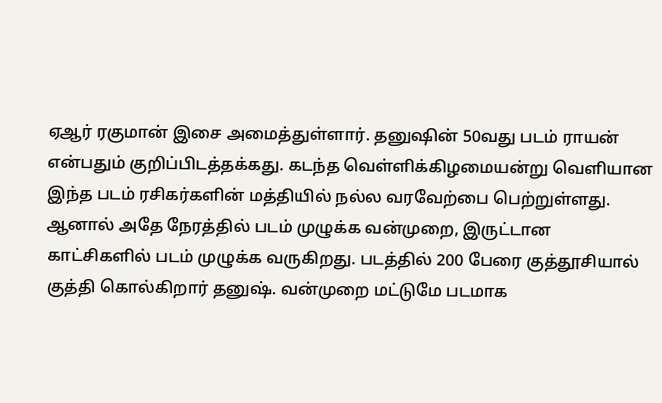ஏஆர் ரகுமான் இசை அமைத்துள்ளார். தனுஷின் 50வது படம் ராயன் என்பதும் குறிப்பிடத்தக்கது. கடந்த வெள்ளிக்கிழமையன்று வெளியான இந்த படம் ரசிகர்களின் மத்தியில் நல்ல வரவேற்பை பெற்றுள்ளது.
ஆனால் அதே நேரத்தில் படம் முழுக்க வன்முறை, இருட்டான காட்சிகளில் படம் முழுக்க வருகிறது. படத்தில் 200 பேரை குத்தூசியால் குத்தி கொல்கிறார் தனுஷ். வன்முறை மட்டுமே படமாக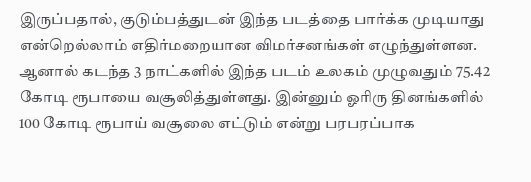இருப்பதால், குடும்பத்துடன் இந்த படத்தை பார்க்க முடியாது என்றெல்லாம் எதிர்மறையான விமர்சனங்கள் எழுந்துள்ளன. ஆனால் கடந்த 3 நாட்களில் இந்த படம் உலகம் முழுவதும் 75.42 கோடி ரூபாயை வசூலித்துள்ளது. இன்னும் ஓரிரு தினங்களில் 100 கோடி ரூபாய் வசூலை எட்டும் என்று பரபரப்பாக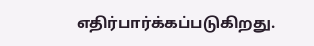எதிர்பார்க்கப்படுகிறது.